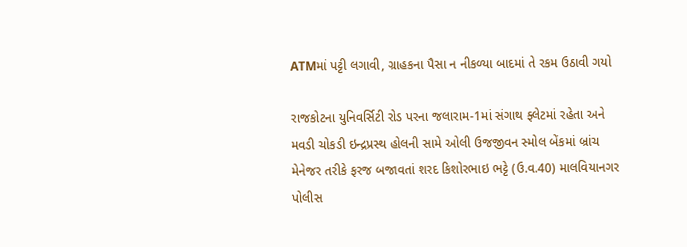ATMમાં પટ્ટી લગાવી, ગ્રાહકના પૈસા ન નીકળ્યા બાદમાં તે રકમ ઉઠાવી ગયો

રાજકોટના યુનિવર્સિટી રોડ પરના જલારામ-1માં સંગાથ ફ્લેટમાં રહેતા અને મવડી ચોકડી ઇન્દ્રપ્રસ્થ હોલની સામે ઓલી ઉજજીવન સ્મોલ બેંકમાં બ્રાંચ મેનેજર તરીકે ફરજ બજાવતાં શરદ કિશોરભાઇ ભટ્ટે (ઉ.વ.40) માલવિયાનગર પોલીસ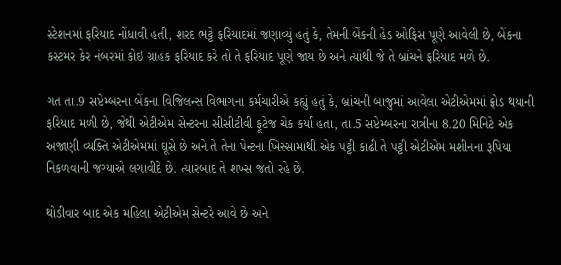સ્ટેશનમાં ફરિયાદ નોંધાવી હતી, શરદ ભટ્ટે ફરિયાદમાં જણાવ્યું હતું કે, તેમની બેંકની હેડ ઓફિસ પૂણે આવેલી છે, બેંકના કસ્ટમર કેર નંબરમાં કોઇ ગ્રાહક ફરિયાદ કરે તો તે ફરિયાદ પૂણે જાય છે અને ત્યાંથી જે તે બ્રાંચને ફરિયાદ મળે છે.

ગત તા.9 સપ્ટેમ્બરના બેંકના વિજિલન્સ વિભાગના કર્મચારીએ કહ્યું હતું કે, બ્રાંચની બાજુમાં આવેલા એટીએમમાં ફ્રોડ થયાની ફરિયાદ મળી છે, જેથી એટીએમ સેન્ટરના સીસીટીવી ફૂટેજ ચેક કર્યા હતા, તા.5 સપ્ટેમ્બરના રાત્રીના 8.20 મિનિટે એક અજાણી વ્યક્તિ એટીએમમાં ઘૂસે છે અને તે તેના પેન્ટના ખિસ્સામાથી એક પટ્ટી કાઢી તે પટ્ટી એટીએમ મશીનના રૂપિયા નિકળવાની જગ્યાએ લગાવીદે છે. ત્યારબાદ તે શખ્સ જતો રહે છે.

થોડીવાર બાદ એક મહિલા એટીએમ સેન્ટરે આવે છે અને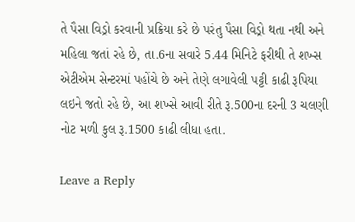તે પૈસા વિડ્રો કરવાની પ્રક્રિયા કરે છે પરંતુ પૈસા વિડ્રો થતા નથી અને મહિલા જતાં રહે છે, તા.6ના સવારે 5.44 મિનિટે ફરીથી તે શખ્સ એટીએમ સેન્ટરમાં પહોંચે છે અને તેણે લગાવેલી પટ્ટી કાઢી રૂપિયા લઇને જતો રહે છે, આ શખ્સે આવી રીતે રૂ.500ના દરની 3 ચલણી નોટ મળી કુલ રૂ.1500 કાઢી લીધા હતા.

Leave a Reply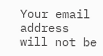Your email address will not be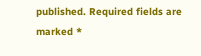published. Required fields are marked *